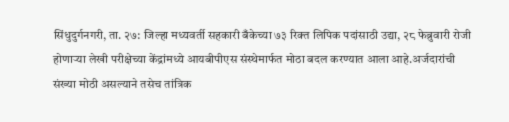सिंधुदुर्गनगरी, ता. २७: जिल्हा मध्यवर्ती सहकारी बँकेच्या ७३ रिक्त लिपिक पदांसाठी उद्या, २८ फेब्रुवारी रोजी होणाऱ्या लेखी परीक्षेच्या केंद्रांमध्ये आयबीपीएस संस्थेमार्फत मोठा बदल करण्यात आला आहे.अर्जदारांची संख्या मोठी असल्याने तसेच तांत्रिक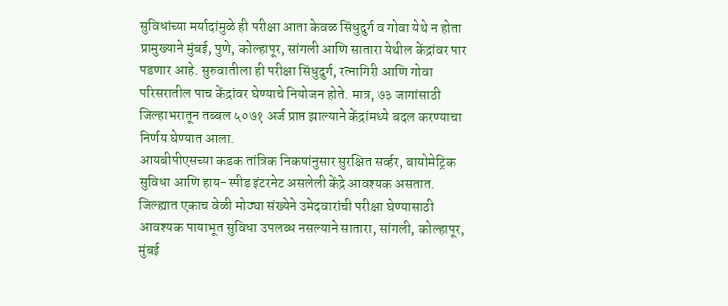सुविधांच्या मर्यादांमुळे ही परीक्षा आता केवळ सिंधुदुर्ग व गोवा येथे न होता प्रामुख्याने मुंबई, पुणे, कोल्हापूर, सांगली आणि सातारा येथील केंद्रांवर पार पडणार आहे. सुरुवातीला ही परीक्षा सिंधुदुर्ग, रत्नागिरी आणि गोवा परिसरातील पाच केंद्रांवर घेण्याचे नियोजन होते. मात्र, ७३ जागांसाठी जिल्हाभरातून तब्बल ५०७१ अर्ज प्राप्त झाल्याने केंद्रांमध्ये बदल करण्याचा निर्णय घेण्यात आला.
आयबीपीएसच्या कडक तांत्रिक निकषांनुसार सुरक्षित सर्व्हर, बायोमेट्रिक सुविधा आणि हाय-स्पीड इंटरनेट असलेली केंद्रे आवश्यक असतात. जिल्ह्यात एकाच वेळी मोठ्या संख्येने उमेदवारांची परीक्षा घेण्यासाठी आवश्यक पायाभूत सुविधा उपलब्ध नसल्याने सातारा, सांगली, कोल्हापूर, मुंबई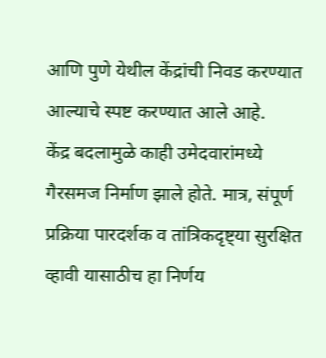आणि पुणे येथील केंद्रांची निवड करण्यात आल्याचे स्पष्ट करण्यात आले आहे.
केंद्र बदलामुळे काही उमेदवारांमध्ये गैरसमज निर्माण झाले होते. मात्र, संपूर्ण प्रक्रिया पारदर्शक व तांत्रिकदृष्ट्या सुरक्षित व्हावी यासाठीच हा निर्णय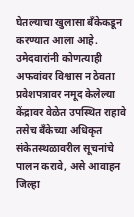घेतल्याचा खुलासा बँकेकडून करण्यात आला आहे.
उमेदवारांनी कोणत्याही अफवांवर विश्वास न ठेवता प्रवेशपत्रावर नमूद केलेल्या केंद्रावर वेळेत उपस्थित राहावे तसेच बँकेच्या अधिकृत संकेतस्थळावरील सूचनांचे पालन करावे, असे आवाहन जिल्हा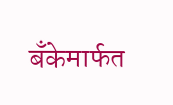बँकेमार्फत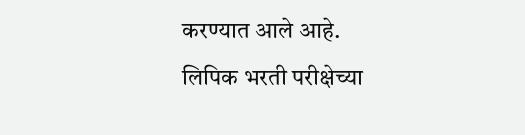करण्यात आले आहे.
लिपिक भरती परीक्षेच्या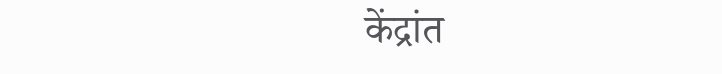केंद्रांत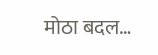मोठा बदल…